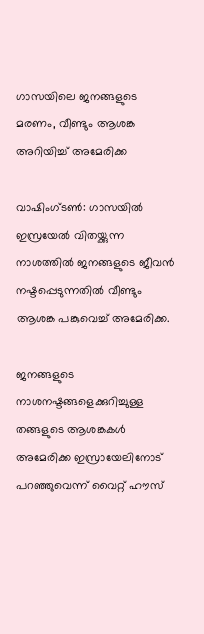ഗാസയിലെ ജനങ്ങളുടെ മരണം, വീണ്ടും ആശങ്ക അറിയിച്ച് അമേരിക്ക

വാഷിംഗ്ടണ്‍: ഗാസയില്‍ ഇസ്രയേല്‍ വിതയ്ക്കുന്ന നാശത്തില്‍ ജനങ്ങളുടെ ജീവന്‍ നഷ്ടപ്പെടുന്നതില്‍ വീണ്ടും ആശങ്ക പങ്കുവെച്ച് അമേരിക്ക.

ജനങ്ങളുടെ നാശനഷ്ടങ്ങളെക്കുറിച്ചുള്ള തങ്ങളുടെ ആശങ്കകള്‍ അമേരിക്ക ഇസ്രായേലിനോട് പറഞ്ഞുവെന്ന് വൈറ്റ് ഹൗസ്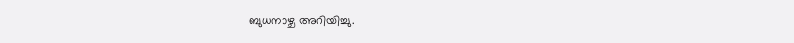ബുധനാഴ്ച അറിയിച്ചു.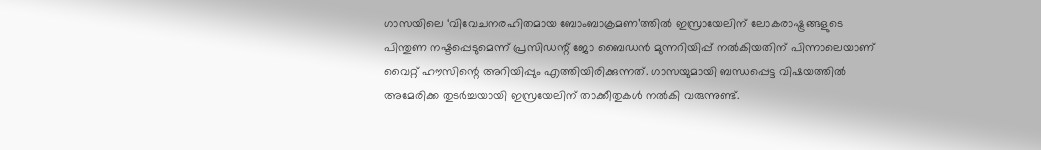ഗാസയിലെ ‘വിവേചനരഹിതമായ ബോംബാക്രമണ’ത്തില്‍ ഇസ്രായേലിന് ലോകരാഷ്ട്രങ്ങളുടെ പിന്തുണ നഷ്ടപ്പെടുമെന്ന് പ്രസിഡന്റ് ജോ ബൈഡന്‍ മുന്നറിയിപ്പ് നല്‍കിയതിന് പിന്നാലെയാണ് വൈറ്റ് ഹൗസിന്റെ അറിയിപ്പും എത്തിയിരിക്കുന്നത്. ഗാസയുമായി ബന്ധപ്പെട്ട വിഷയത്തില്‍ അമേരിക്ക തുടര്‍ച്ചയായി ഇസ്രയേലിന് താക്കീതുകള്‍ നല്‍കി വരുന്നുണ്ട്.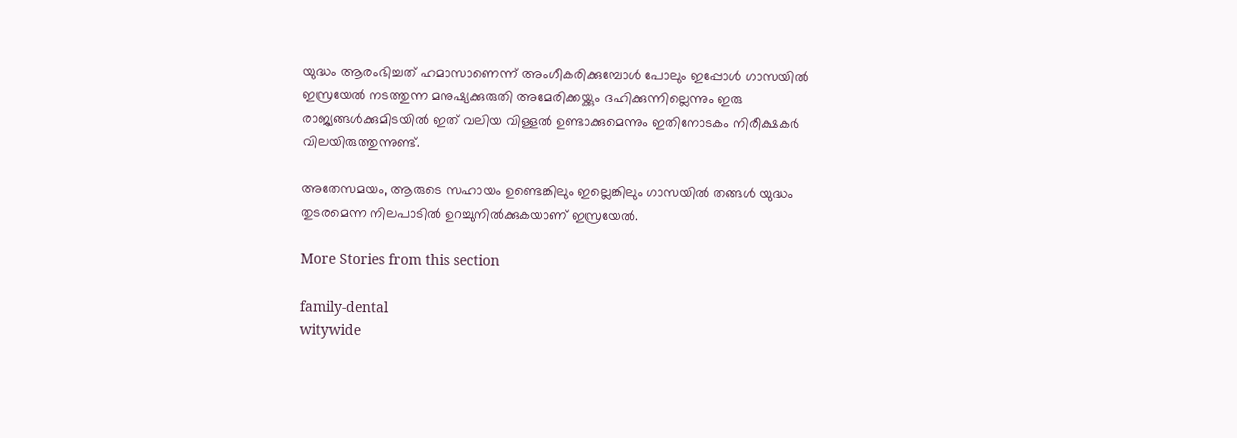യുദ്ധം ആരംഭിച്ചത് ഹമാസാണെന്ന് അംഗീകരിക്കുമ്പോള്‍ പോലും ഇപ്പോള്‍ ഗാസയില്‍ ഇസ്രയേല്‍ നടത്തുന്ന മനുഷ്യക്കുരുതി അമേരിക്കയ്ക്കും ദഹിക്കുന്നില്ലെന്നും ഇരു രാജ്യങ്ങള്‍ക്കുമിടയില്‍ ഇത് വലിയ വിള്ളല്‍ ഉണ്ടാക്കുമെന്നും ഇതിനോടകം നിരീക്ഷകര്‍ വിലയിരുത്തുന്നുണ്ട്.

അതേസമയം, ആരുടെ സഹായം ഉണ്ടെങ്കിലും ഇല്ലെങ്കിലും ഗാസയില്‍ തങ്ങള്‍ യുദ്ധം തുടരമെന്ന നിലപാടില്‍ ഉറച്ചുനില്‍ക്കുകയാണ് ഇസ്രയേല്‍.

More Stories from this section

family-dental
witywide